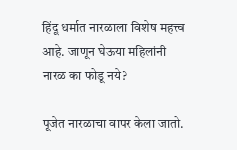हिंदू धर्मात नारळाला विशेष महत्त्व आहे. जाणून घेऊया महिलांनी नारळ का फोडू नये?

पूजेत नारळाचा वापर केला जातो.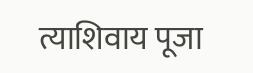त्याशिवाय पूजा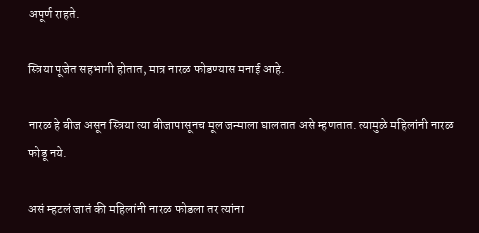अपूर्ण राहते.

स्त्रिया पूजेत सहभागी होतात, मात्र नारळ फोडण्यास मनाई आहे.

नारळ हे बीज असून स्त्रिया त्या बीजापासूनच मूल जन्माला घालतात असे म्हणतात. त्यामुळे महिलांनी नारळ फोडू नये.

असं म्हटलं जातं की महिलांनी नारळ फोडला तर त्यांना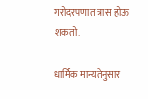गरोदरपणात त्रास होऊ शकतो.

धार्मिक मान्यतेनुसार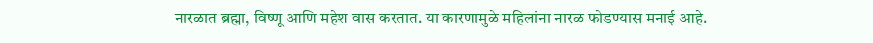नारळात ब्रह्मा, विष्णू आणि महेश वास करतात. या कारणामुळे महिलांना नारळ फोडण्यास मनाई आहे.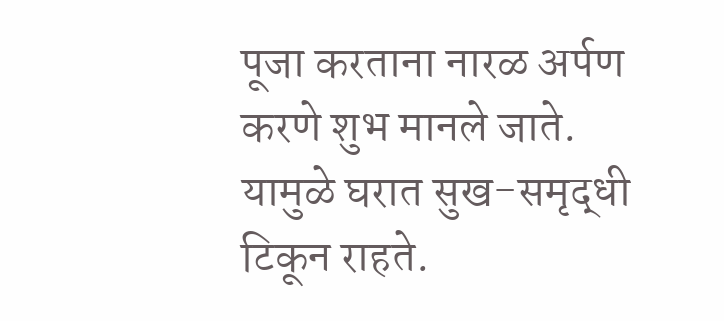पूजा करताना नारळ अर्पण करणे शुभ मानले जाते. यामुळे घरात सुख-समृद्धी टिकून राहते.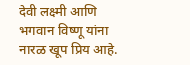देवी लक्ष्मी आणि भगवान विष्णू यांना नारळ खूप प्रिय आहे.